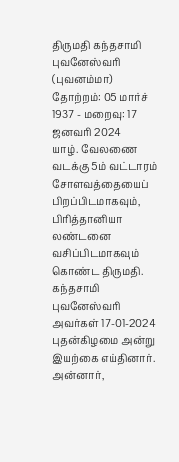திருமதி கந்தசாமி புவனேஸ்வரி (புவனம்மா)
தோற்றம்: 05 மார்ச் 1937 - மறைவு: 17 ஜனவரி 2024
யாழ். வேலணை வடக்கு 5ம் வட்டாரம் சோளவத்தையைப் பிறப்பிடமாகவும், பிரித்தானியா லண்டனை வசிப்பிடமாகவும் கொண்ட திருமதி. கந்தசாமி புவனேஸ்வரி அவர்கள் 17-01-2024 புதன்கிழமை அன்று இயற்கை எய்தினார்.
அன்னார்,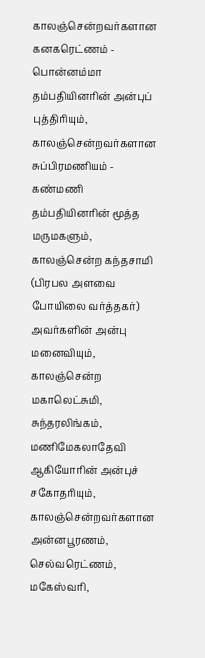காலஞ்சென்றவர்களான கனகரெட்ணம் - பொன்னம்மா தம்பதியினரின் அன்புப் புத்திரியும்,
காலஞ்சென்றவர்களான சுப்பிரமணியம் - கண்மணி தம்பதியினரின் மூத்த மருமகளும்,
காலஞ்சென்ற கந்தசாமி (பிரபல அளவை போயிலை வர்த்தகர்) அவர்களின் அன்பு மனைவியும்,
காலஞ்சென்ற மகாலெட்சுமி, சுந்தரலிங்கம், மணிமேகலாதேவி ஆகியோரின் அன்புச் சகோதரியும்,
காலஞ்சென்றவர்களான அன்னபூரணம், செல்வரெட்ணம், மகேஸ்வரி,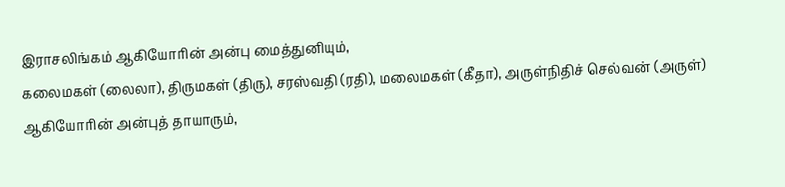இராசலிங்கம் ஆகியோரின் அன்பு மைத்துனியும்,
கலைமகள் (லைலா), திருமகள் (திரு), சரஸ்வதி (ரதி), மலைமகள் (கீதா), அருள்நிதிச் செல்வன் (அருள்) ஆகியோரின் அன்புத் தாயாரும்,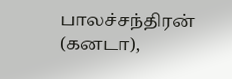பாலச்சந்திரன் (கனடா),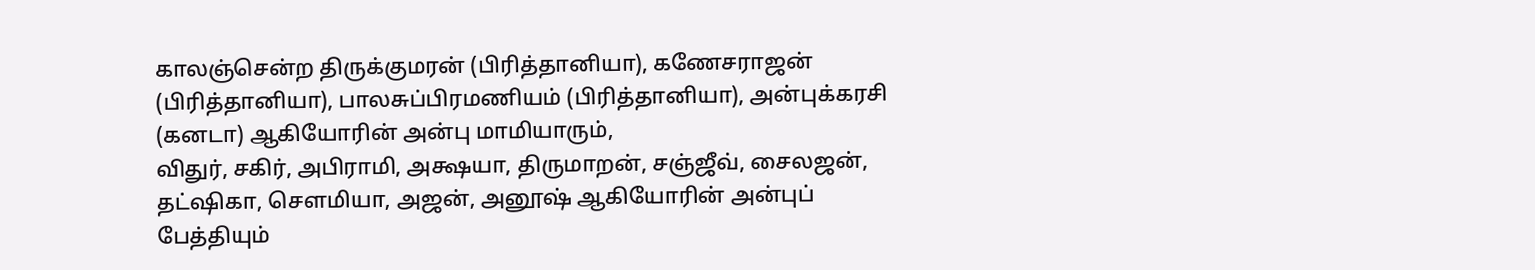காலஞ்சென்ற திருக்குமரன் (பிரித்தானியா), கணேசராஜன் (பிரித்தானியா), பாலசுப்பிரமணியம் (பிரித்தானியா), அன்புக்கரசி (கனடா) ஆகியோரின் அன்பு மாமியாரும்,
விதுர், சகிர், அபிராமி, அக்ஷயா, திருமாறன், சஞ்ஜீவ், சைலஜன், தட்ஷிகா, சௌமியா, அஜன், அனூஷ் ஆகியோரின் அன்புப் பேத்தியும்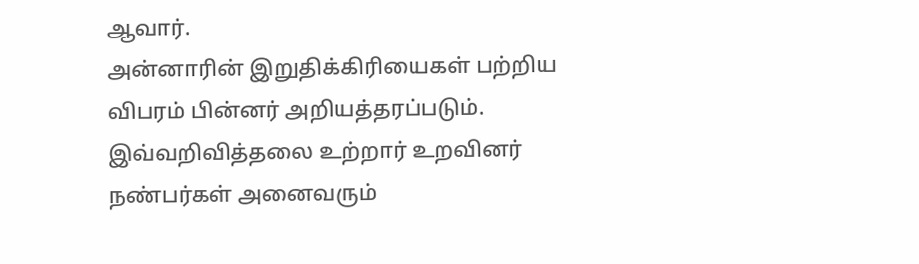ஆவார்.
அன்னாரின் இறுதிக்கிரியைகள் பற்றிய விபரம் பின்னர் அறியத்தரப்படும்.
இவ்வறிவித்தலை உற்றார் உறவினர் நண்பர்கள் அனைவரும்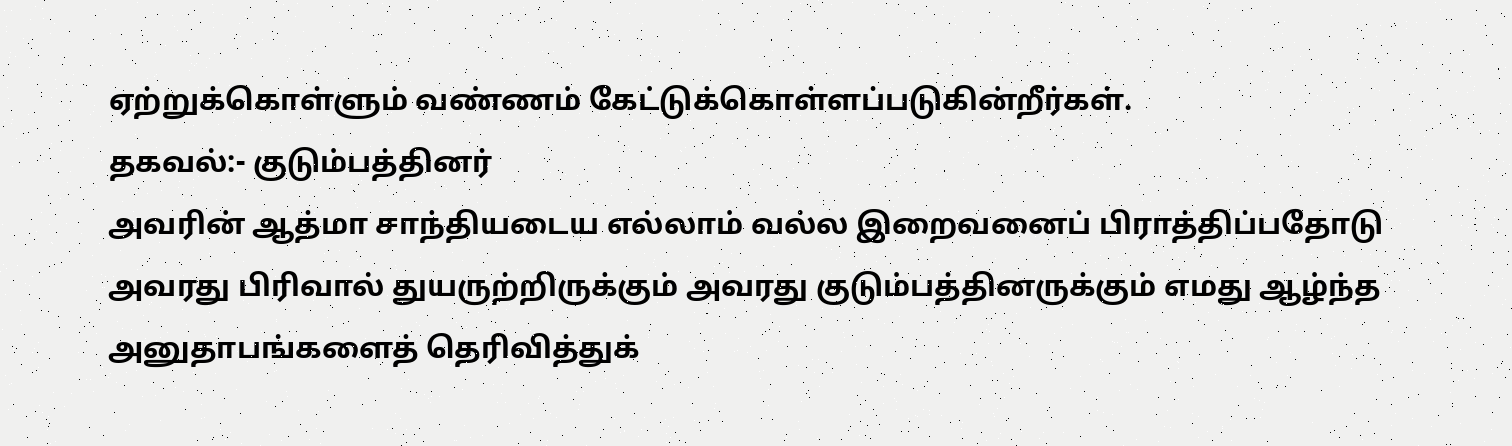ஏற்றுக்கொள்ளும் வண்ணம் கேட்டுக்கொள்ளப்படுகின்றீர்கள்.
தகவல்:- குடும்பத்தினர்
அவரின் ஆத்மா சாந்தியடைய எல்லாம் வல்ல இறைவனைப் பிராத்திப்பதோடு அவரது பிரிவால் துயருற்றிருக்கும் அவரது குடும்பத்தினருக்கும் எமது ஆழ்ந்த அனுதாபங்களைத் தெரிவித்துக்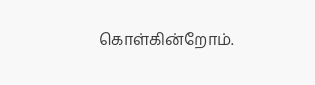கொள்கின்றோம்.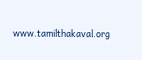www.tamilthakaval.org